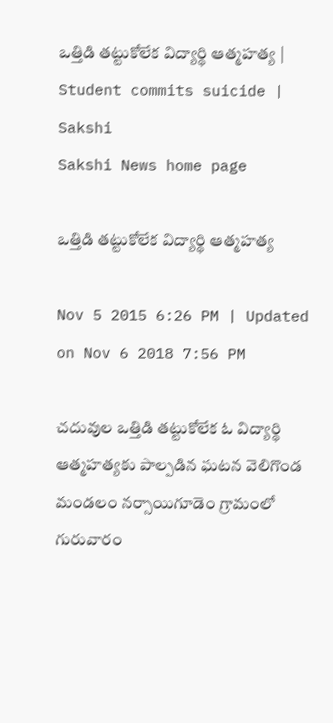ఒత్తిడి తట్టుకోలేక విద్యార్థి ఆత్మహత్య | Student commits suicide | Sakshi
Sakshi News home page

ఒత్తిడి తట్టుకోలేక విద్యార్థి ఆత్మహత్య

Nov 5 2015 6:26 PM | Updated on Nov 6 2018 7:56 PM

చదువుల ఒత్తిడి తట్టుకోలేక ఓ విద్యార్థి ఆత్మహత్యకు పాల్పడిన ఘటన వెలిగొండ మండలం నర్సాయిగూడెం గ్రామంలో గురువారం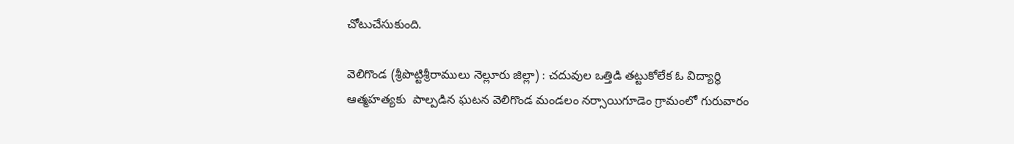చోటుచేసుకుంది.

వెలిగొండ (శ్రీపొట్టిశ్రీరాములు నెల్లూరు జిల్లా) : చదువుల ఒత్తిడి తట్టుకోలేక ఓ విద్యార్థి ఆత్మహత్యకు  పాల్పడిన ఘటన వెలిగొండ మండలం నర్సాయిగూడెం గ్రామంలో గురువారం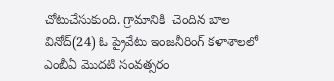చోటుచేసుకుంది. గ్రామానికి  చెందిన బాల వినోద్(24) ఓ ప్రైవేటు ఇంజనీరింగ్ కళాశాలలో ఎంబీఏ మొదటి సంవత్సరం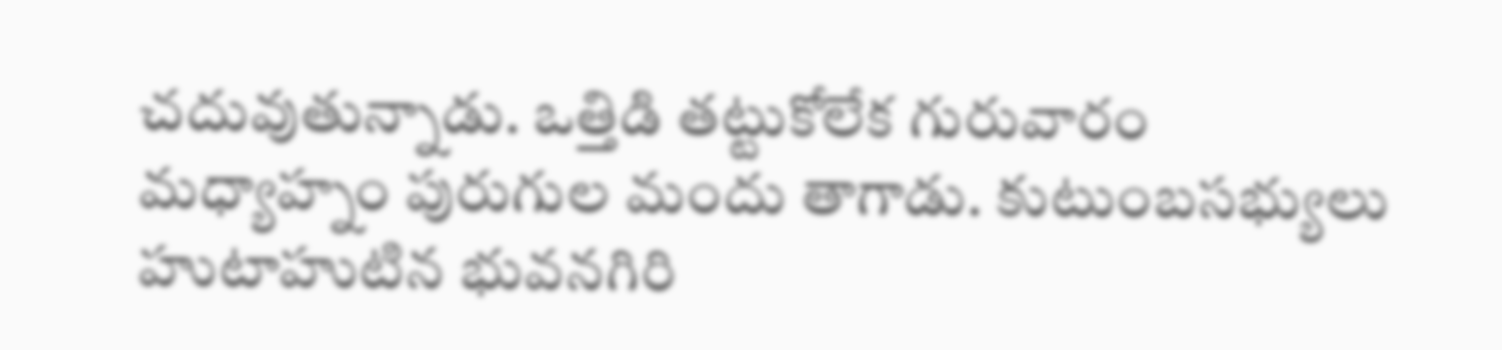చదువుతున్నాడు. ఒత్తిడి తట్టుకోలేక గురువారం మధ్యాహ్నం పురుగుల మందు తాగాడు. కుటుంబసభ్యులు హుటాహుటిన భువనగిరి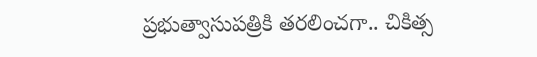ప్రభుత్వాసుపత్రికి తరలించగా.. చికిత్స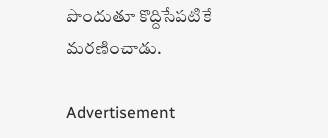పొందుతూ కొద్దిసేపటికే మరణించాడు.

Advertisement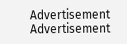Advertisement
Advertisement